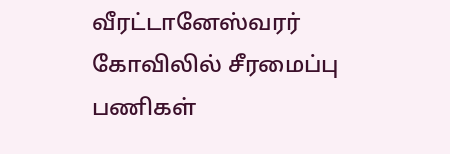வீரட்டானேஸ்வரர் கோவிலில் சீரமைப்பு பணிகள்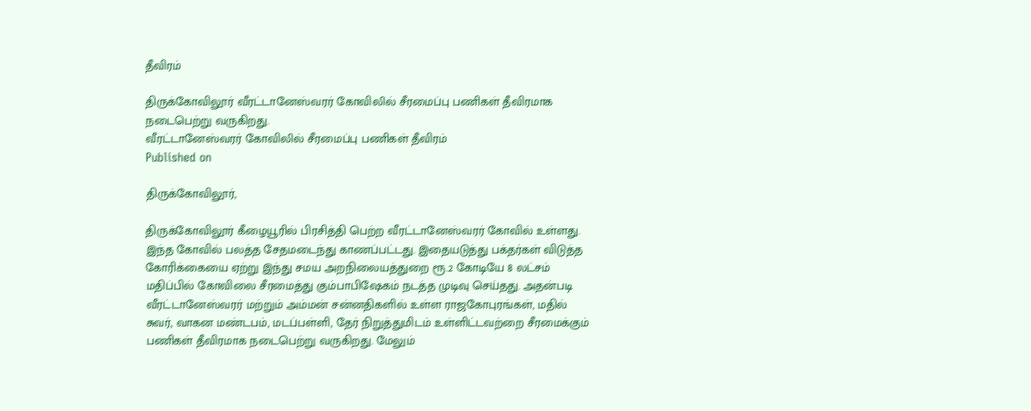தீவிரம்

திருக்கோவிலூர் வீரட்டானேஸ்வரர் கோவிலில் சீரமைப்பு பணிகள் தீவிரமாக நடைபெற்று வருகிறது.
வீரட்டானேஸ்வரர் கோவிலில் சீரமைப்பு பணிகள் தீவிரம்
Published on

திருக்கோவிலூர்,

திருக்கோவிலூர் கீழையூரில் பிரசித்தி பெற்ற வீரட்டானேஸ்வரர் கோவில் உள்ளது. இந்த கோவில் பலத்த சேதமடைந்து காணப்பட்டது. இதையடுத்து பக்தர்கள் விடுத்த கோரிக்கையை ஏற்று இந்து சமய அறநிலையத்துறை ரூ.2 கோடியே 8 லட்சம் மதிப்பில் கோவிலை சீரமைத்து கும்பாபிஷேகம் நடத்த முடிவு செய்தது. அதன்படி வீரட்டானேஸ்வரர் மற்றும் அம்மன் சன்னதிகளில் உள்ள ராஜகோபுரங்கள், மதில் சுவர், வாகன மண்டபம், மடப்பள்ளி, தேர் நிறுத்துமிடம் உள்ளிட்டவற்றை சீரமைக்கும் பணிகள் தீவிரமாக நடைபெற்று வருகிறது. மேலும்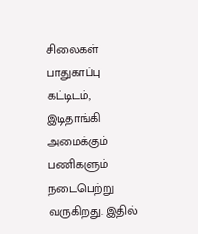சிலைகள் பாதுகாப்பு கட்டிடம், இடிதாங்கி அமைக்கும் பணிகளும் நடைபெற்று வருகிறது. இதில்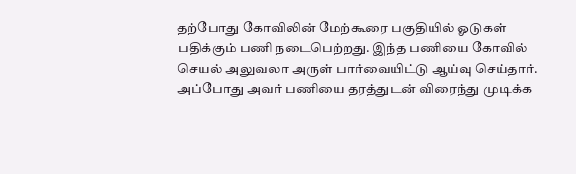தற்போது கோவிலின் மேற்கூரை பகுதியில் ஓடுகள் பதிக்கும் பணி நடைபெற்றது. இந்த பணியை கோவில் செயல் அலுவலா அருள் பார்வையிட்டு ஆய்வு செய்தார். அப்போது அவர் பணியை தரத்துடன் விரைந்து முடிக்க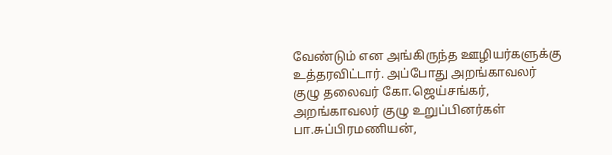வேண்டும் என அங்கிருந்த ஊழியர்களுக்கு உத்தரவிட்டார். அப்போது அறங்காவலர் குழு தலைவர் கோ.ஜெய்சங்கர், அறங்காவலர் குழு உறுப்பினர்கள் பா.சுப்பிரமணியன்,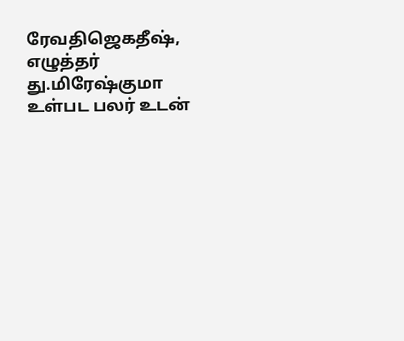ரேவதிஜெகதீஷ், எழுத்தர் து.மிரேஷ்குமா உள்பட பலர் உடன்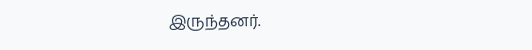இருந்தனர்.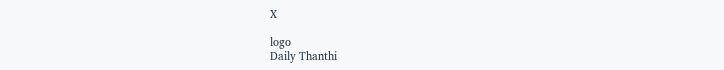X

logo
Daily Thanthi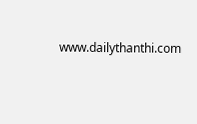www.dailythanthi.com